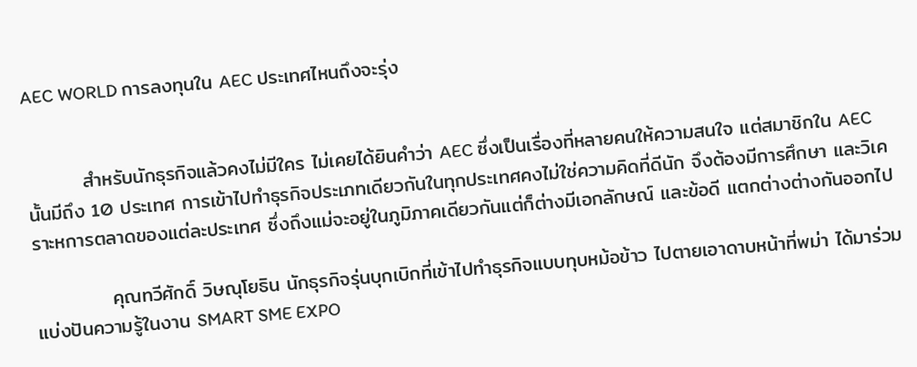AEC WORLD การลงทุนใน AEC ประเทศไหนถึงจะรุ่ง


        สำหรับนักธุรกิจแล้วคงไม่มีใคร ไม่เคยได้ยินคำว่า AEC ซึ่งเป็นเรื่องที่หลายคนให้ความสนใจ แต่สมาชิกใน AEC   นั้นมีถึง 10 ประเทศ การเข้าไปทำธุรกิจประเภทเดียวกันในทุกประเทศคงไม่ใช่ความคิดที่ดีนัก จึงต้องมีการศึกษา และวิเคราะหการตลาดของแต่ละประเทศ ซึ่งถึงแม่จะอยู่ในภูมิภาคเดียวกันแต่ก็ต่างมีเอกลักษณ์ และข้อดี แตกต่างต่างกันออกไป

           คุณทวีศักดิ์ วิษณุโยธิน นักธุรกิจรุ่นบุกเบิกที่เข้าไปทำธุรกิจแบบทุบหม้อข้าว ไปตายเอาดาบหน้าที่พม่า ได้มาร่วมแบ่งปันความรู้ในงาน SMART SME EXPO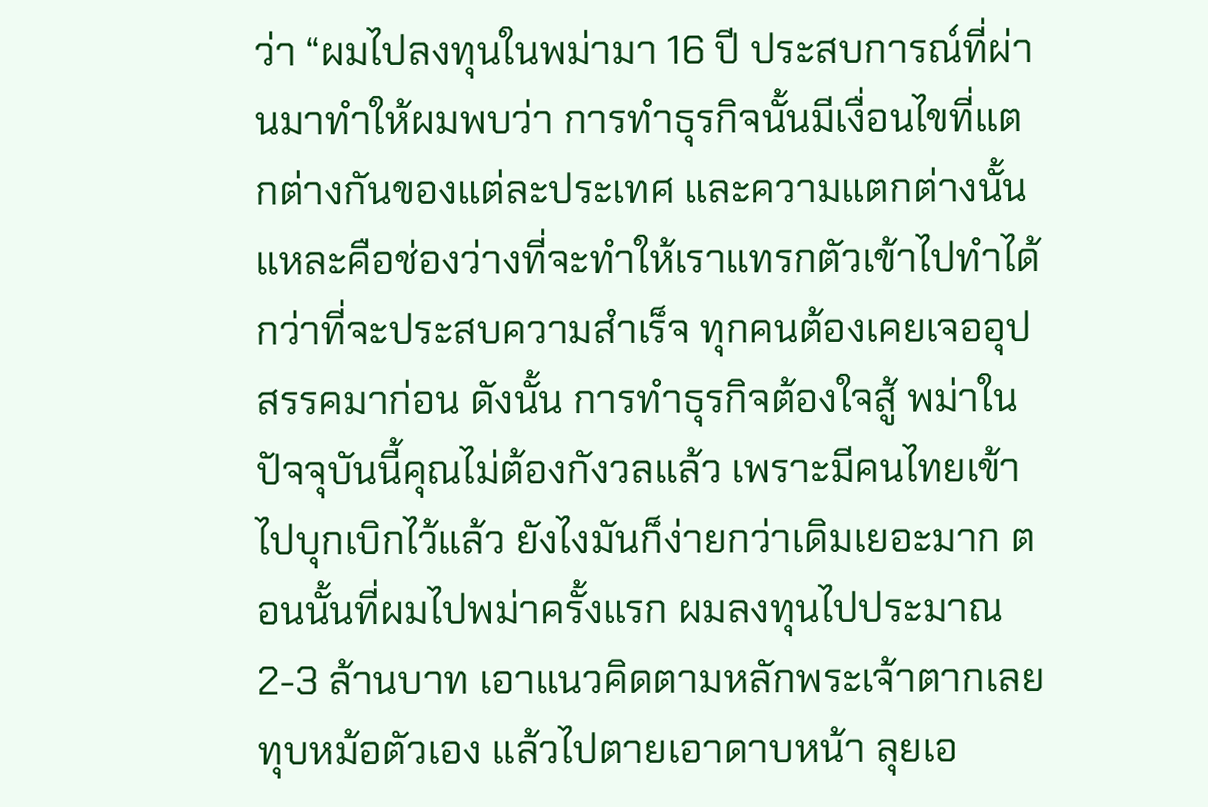ว่า “ผมไปลงทุนในพม่ามา 16 ปี ประสบการณ์ที่ผ่านมาทำให้ผมพบว่า การทำธุรกิจนั้นมีเงื่อนไขที่แตกต่างกันของแต่ละประเทศ และความแตกต่างนั้นแหละคือช่องว่างที่จะทำให้เราแทรกตัวเข้าไปทำได้ กว่าที่จะประสบความสำเร็จ ทุกคนต้องเคยเจออุปสรรคมาก่อน ดังนั้น การทำธุรกิจต้องใจสู้ พม่าในปัจจุบันนี้คุณไม่ต้องกังวลแล้ว เพราะมีคนไทยเข้าไปบุกเบิกไว้แล้ว ยังไงมันก็ง่ายกว่าเดิมเยอะมาก ตอนนั้นที่ผมไปพม่าครั้งแรก ผมลงทุนไปประมาณ 2-3 ล้านบาท เอาแนวคิดตามหลักพระเจ้าตากเลยทุบหม้อตัวเอง แล้วไปตายเอาดาบหน้า ลุยเอ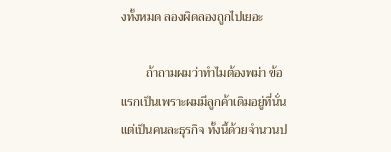งทั้งหมด ลองผิดลองถูกไปเยอะ

        ถ้าถามผมว่าทำไมต้องพม่า ข้อแรกเป็นเพราะผมมีลูกค้าเดิมอยู่ที่นั่น แต่เป็นคนละธุรกิจ ทั้งนี้ด้วยจำนวนป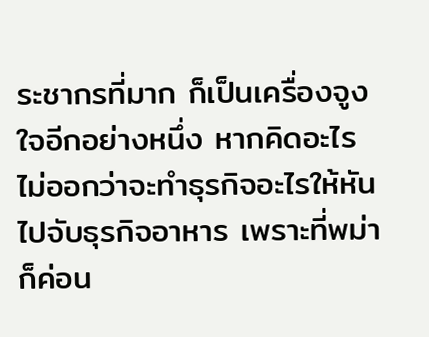ระชากรที่มาก ก็เป็นเครื่องจูงใจอีกอย่างหนึ่ง หากคิดอะไรไม่ออกว่าจะทำธุรกิจอะไรให้หันไปจับธุรกิจอาหาร เพราะที่พม่าก็ค่อน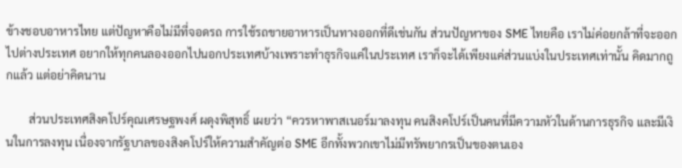ข้างชอบอาหารไทย แต่ปัญหาคือไม่มีที่จอดรถ การใช้รถขายอาหารเป็นทางออกที่ดีเช่นกัน ส่วนปัญหาของ SME ไทยคือ เราไม่ค่อยกล้าที่จะออกไปต่างประเทศ อยากให้ทุกคนลองออกไปนอกประเทศบ้างเพราะทำธุรกิจแค่ในประเทศ เราก็จะได้เพียงแค่ส่วนแบ่งในประเทศเท่านั้น คิดมากถูกแล้ว แต่อย่าคิดนาน

        ส่วนประเทศสิงคโปร์คุณเศรษฐพงศ์ ผดุงพิสุทธิ์ เผยว่า “ควรหาพาสเนอร์มาลงทุน คนสิงคโปร์เป็นคนที่มีความหัวในด้านการธุรกิจ และมีเงินในการลงทุน เนื่องจากรัฐบาลของสิงคโปร์ให้ความสำคัญต่อ SME อีกทั้งพวกเขาไม่มีทรัพยากรเป็นของตนเอง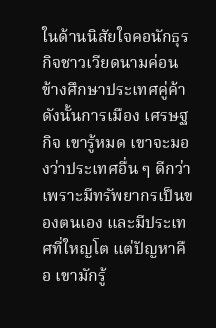ในด้านนิสัยใจคอนักธุรกิจชาวเวียดนามค่อนข้างศึกษาประเทศคู่ค้า ดังนั้นการเมือง เศรษฐกิจ เขารู้หมด เขาจะมองว่าประเทศอื่น ๆ ดีกว่าเพราะมีทรัพยากรเป็นของตนเอง และมีประเทศที่ใหญโต แต่ปัญหาคือ เขามักรู้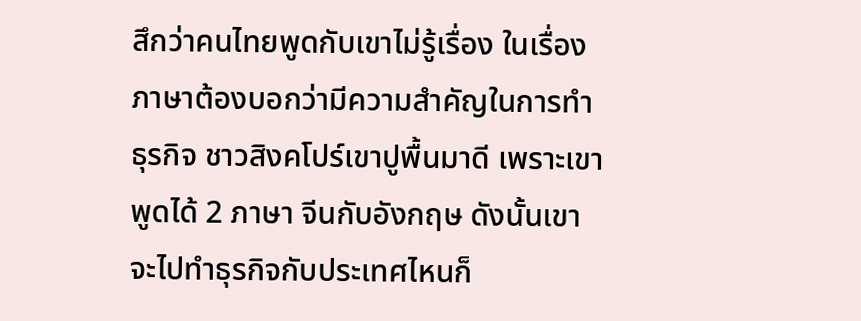สึกว่าคนไทยพูดกับเขาไม่รู้เรื่อง ในเรื่องภาษาต้องบอกว่ามีความสำคัญในการทำธุรกิจ ชาวสิงคโปร์เขาปูพื้นมาดี เพราะเขาพูดได้ 2 ภาษา จีนกับอังกฤษ ดังนั้นเขาจะไปทำธุรกิจกับประเทศไหนก็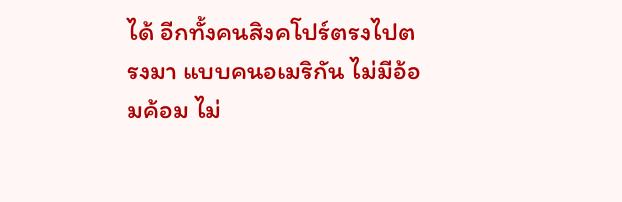ได้ อีกทั้งคนสิงคโปร์ตรงไปตรงมา แบบคนอเมริกัน ไม่มีอ้อมค้อม ไม่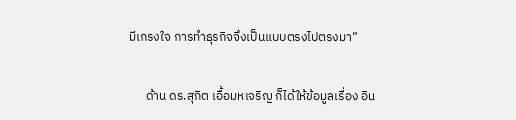มีเกรงใจ การทำธุรกิจจึงเป็นแบบตรงไปตรงมา”

      ด้าน ดร.สุกิต เอื้อมหเจริญ ก็ได้ให้ข้อมูลเรื่อง อิน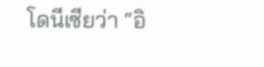โดนีเซียว่า “อิ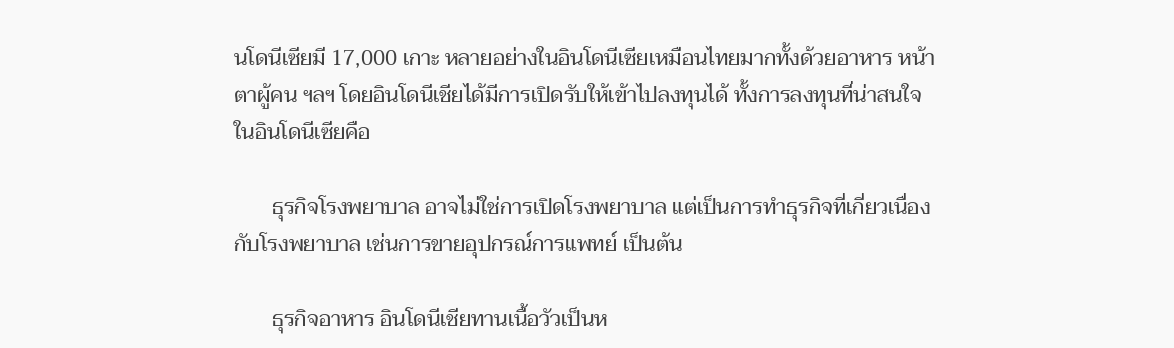นโดนีเซียมี 17,000 เกาะ หลายอย่างในอินโดนีเซียเหมือนไทยมากทั้งด้วยอาหาร หน้าตาผู้คน ฯลฯ โดยอินโดนีเชียได้มีการเปิดรับให้เข้าไปลงทุนได้ ทั้งการลงทุนที่น่าสนใจในอินโดนีเซียคือ

       ธุรกิจโรงพยาบาล อาจไม่ใช่การเปิดโรงพยาบาล แต่เป็นการทำธุรกิจที่เกี่ยวเนื่องกับโรงพยาบาล เช่นการขายอุปกรณ์การแพทย์ เป็นต้น

       ธุรกิจอาหาร อินโดนีเชียทานเนื้อวัวเป็นห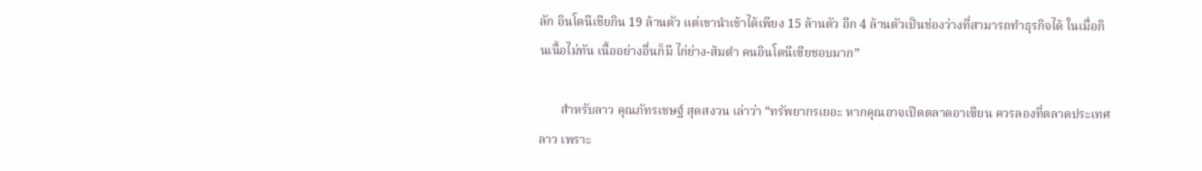ลัก อินโดนีเชียกิน 19 ล้านตัว แต่เขานำเข้าได้เพียง 15 ล้านตัว อีก 4 ล้านตัวเป็นช่องว่างที่สามารถทำธุรกิจได้ ในเมื่อกินเนื้อไม่ทัน เนื้ออย่างอื่นก็มี ไก่ย่าง-ส้มตำ คนอินโดนีเซียชอบมาก”

       สำหรับลาว คุณภัทรเชษฐ์ สุดสงวน เล่าว่า “ทรัพยากรเยอะ หากคุณอาจเปิดตลาดอาเซียน ควรลองที่ตลาดประเทศลาว เพราะ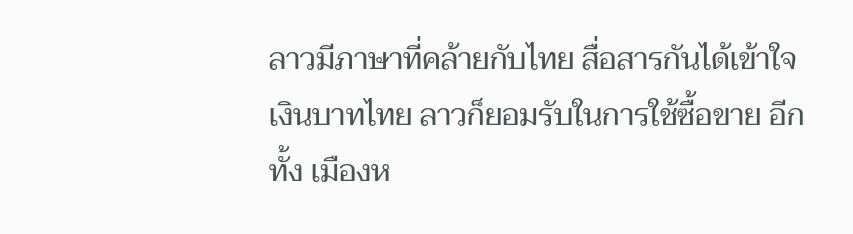ลาวมีภาษาที่คล้ายกับไทย สื่อสารกันได้เข้าใจ เงินบาทไทย ลาวก็ยอมรับในการใช้ซื้อขาย อีกทั้ง เมืองห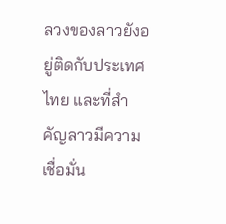ลวงของลาวยังอยู่ติดกับประเทศไทย และที่สำคัญลาวมีความเชื่อมั่น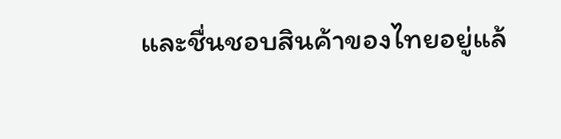และชื่นชอบสินค้าของไทยอยู่แล้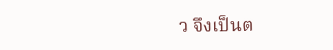ว จึงเป็นต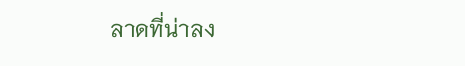ลาดที่น่าลง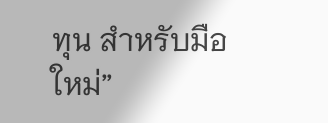ทุน สำหรับมือใหม่”